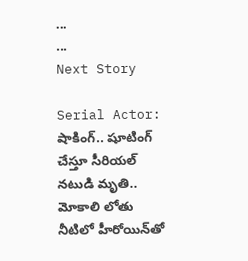...
...
Next Story

Serial Actor: షాకింగ్.. షూటింగ్‌ చేస్తూ సీరియల్ నటుడి మృతి.. మోకాలి లోతు నీటిలో హీరోయిన్‌తో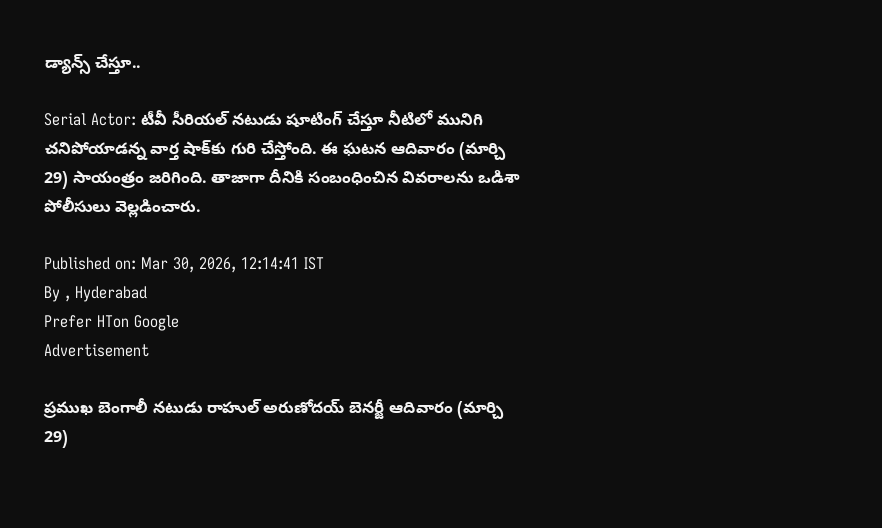డ్యాన్స్ చేస్తూ..

Serial Actor: టీవీ సీరియల్ నటుడు షూటింగ్ చేస్తూ నీటిలో మునిగి చనిపోయాడన్న వార్త షాక్‌కు గురి చేస్తోంది. ఈ ఘటన ఆదివారం (మార్చి 29) సాయంత్రం జరిగింది. తాజాగా దీనికి సంబంధించిన వివరాలను ఒడిశా పోలీసులు వెల్లడించారు.

Published on: Mar 30, 2026, 12:14:41 IST
By , Hyderabad
Prefer HTon Google
Advertisement

ప్రముఖ బెంగాలీ నటుడు రాహుల్ అరుణోదయ్ బెనర్జీ ఆదివారం (మార్చి 29)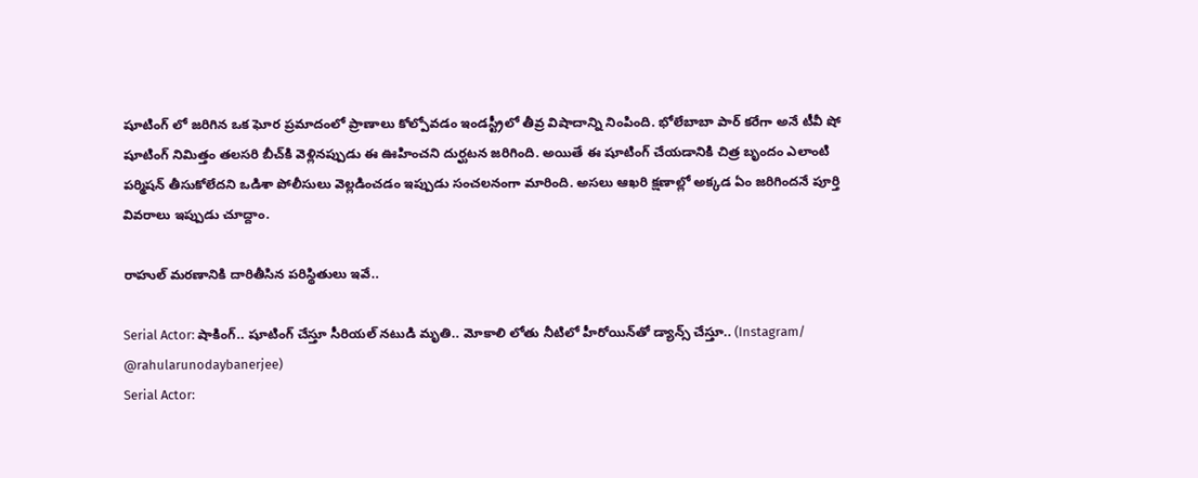షూటింగ్ లో జరిగిన ఒక ఘోర ప్రమాదంలో ప్రాణాలు కోల్పోవడం ఇండస్ట్రీలో తీవ్ర విషాదాన్ని నింపింది. భోలేబాబా పార్ కరేగా అనే టీవీ షో షూటింగ్ నిమిత్తం తలసరి బీచ్‌కి వెళ్లినప్పుడు ఈ ఊహించని దుర్ఘటన జరిగింది. అయితే ఈ షూటింగ్ చేయడానికి చిత్ర బృందం ఎలాంటి పర్మిషన్ తీసుకోలేదని ఒడిశా పోలీసులు వెల్లడించడం ఇప్పుడు సంచలనంగా మారింది. అసలు ఆఖరి క్షణాల్లో అక్కడ ఏం జరిగిందనే పూర్తి వివరాలు ఇప్పుడు చూద్దాం.

రాహుల్ మరణానికి దారితీసిన పరిస్థితులు ఇవే..

Serial Actor: షాకింగ్.. షూటింగ్‌ చేస్తూ సీరియల్ నటుడి మృతి.. మోకాలి లోతు నీటిలో హీరోయిన్‌తో డ్యాన్స్ చేస్తూ.. (Instagram/ @rahularunodaybanerjee)
Serial Actor: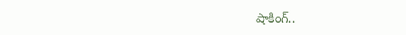షాకింగ్..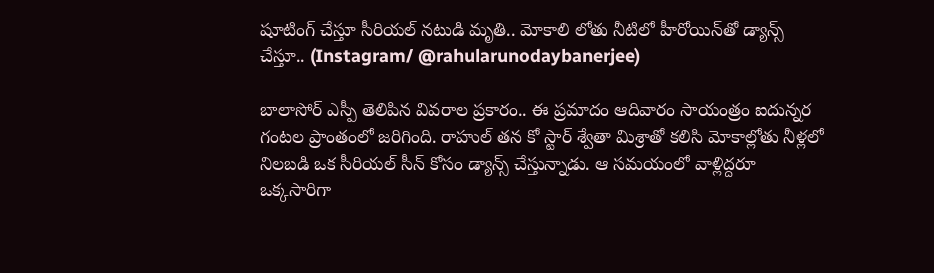షూటింగ్‌ చేస్తూ సీరియల్ నటుడి మృతి.. మోకాలి లోతు నీటిలో హీరోయిన్‌తో డ్యాన్స్ చేస్తూ.. (Instagram/ @rahularunodaybanerjee)

బాలాసోర్ ఎస్పీ తెలిపిన వివరాల ప్రకారం.. ఈ ప్రమాదం ఆదివారం సాయంత్రం ఐదున్నర గంటల ప్రాంతంలో జరిగింది. రాహుల్ తన కో స్టార్ శ్వేతా మిశ్రాతో కలిసి మోకాల్లోతు నీళ్లలో నిలబడి ఒక సీరియల్ సీన్ కోసం డ్యాన్స్ చేస్తున్నాడు. ఆ సమయంలో వాళ్లిద్దరూ ఒక్కసారిగా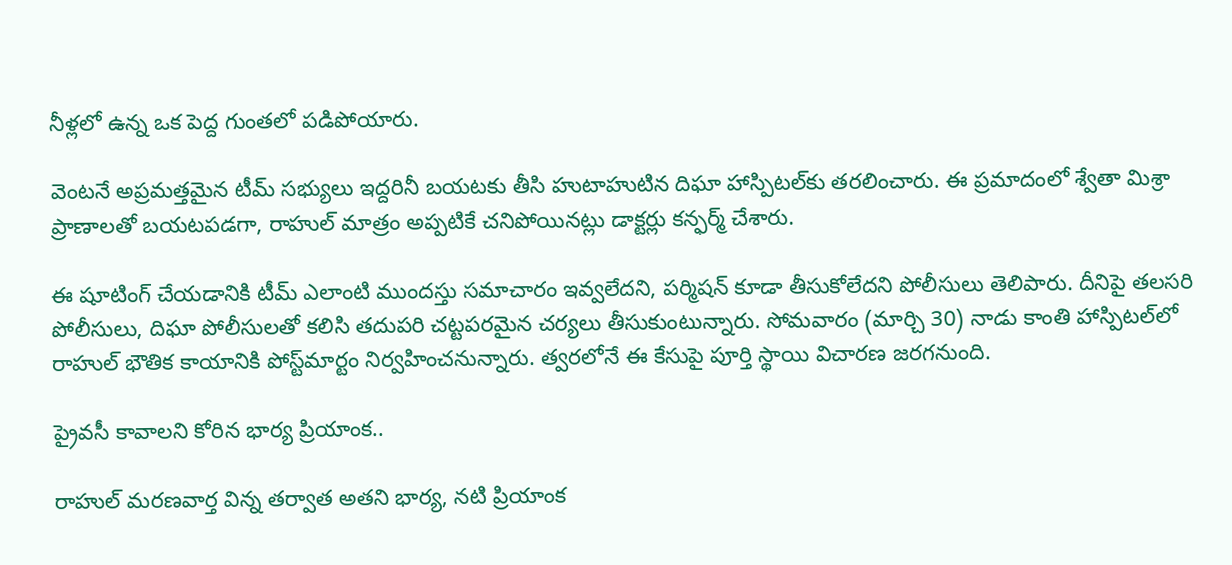నీళ్లలో ఉన్న ఒక పెద్ద గుంతలో పడిపోయారు.

వెంటనే అప్రమత్తమైన టీమ్ సభ్యులు ఇద్దరినీ బయటకు తీసి హుటాహుటిన దిఘా హాస్పిటల్‌కు తరలించారు. ఈ ప్రమాదంలో శ్వేతా మిశ్రా ప్రాణాలతో బయటపడగా, రాహుల్ మాత్రం అప్పటికే చనిపోయినట్లు డాక్టర్లు కన్ఫర్మ్ చేశారు.

ఈ షూటింగ్ చేయడానికి టీమ్ ఎలాంటి ముందస్తు సమాచారం ఇవ్వలేదని, పర్మిషన్ కూడా తీసుకోలేదని పోలీసులు తెలిపారు. దీనిపై తలసరి పోలీసులు, దిఘా పోలీసులతో కలిసి తదుపరి చట్టపరమైన చర్యలు తీసుకుంటున్నారు. సోమవారం (మార్చి 30) నాడు కాంతి హాస్పిటల్‌లో రాహుల్‌ భౌతిక కాయానికి పోస్ట్‌మార్టం నిర్వహించనున్నారు. త్వరలోనే ఈ కేసుపై పూర్తి స్థాయి విచారణ జరగనుంది.

ప్రైవసీ కావాలని కోరిన భార్య ప్రియాంక..

రాహుల్ మరణవార్త విన్న తర్వాత అతని భార్య, నటి ప్రియాంక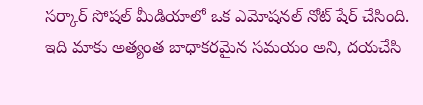సర్కార్ సోషల్ మీడియాలో ఒక ఎమోషనల్ నోట్ షేర్ చేసింది. ఇది మాకు అత్యంత బాధాకరమైన సమయం అని, దయచేసి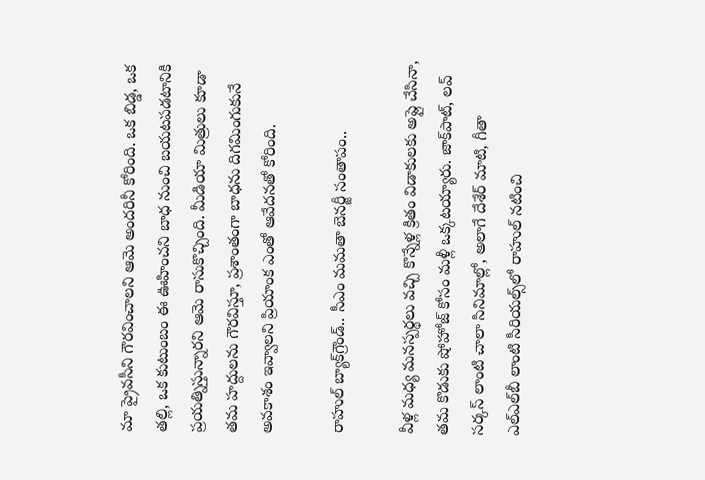మా ప్రైవసీని గౌరవించాలని ఆమె అందరినీ కోరింది. ఒక బిడ్డ, ఒక తల్లి, ఒక కుటుంబం ఈ ఊహించని బాధ నుంచి బయటపడటానికి ప్రయత్నిస్తున్నారని ఆమె రాసుకొచ్చింది. మీడియా మిత్రులు కూడా తమ హద్దులను గౌరవిస్తూ, ప్రశాంతంగా బాధను దిగమింగుకునే అవకాశం ఇవ్వాలని ప్రియాంక ఎంతో ఆవేదనతో కోరింది.

రాహుల్ బ్యాక్‌గ్రౌండ్.. సీఎం మమతా బెనర్జీ సంతాపం..

వీళ్ల మధ్య మనస్పర్థలు వచ్చి కొన్నేళ్ల క్రితం విడాకులకు అప్లై చేసినా, తమ కొడుకు షోహోజ్ కోసం మళ్లీ ఒక్కటయ్యారు. జాక్‌పాట్, లవ్ సర్కస్ లాంటి చాలా సినిమాల్లో, అలాగే దేశేర్ మాటి, గీతా ఎల్ఎల్‌బీ లాంటి సీరియల్స్‌లో రాహుల్ నటించి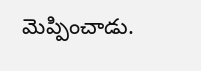మెప్పించాడు.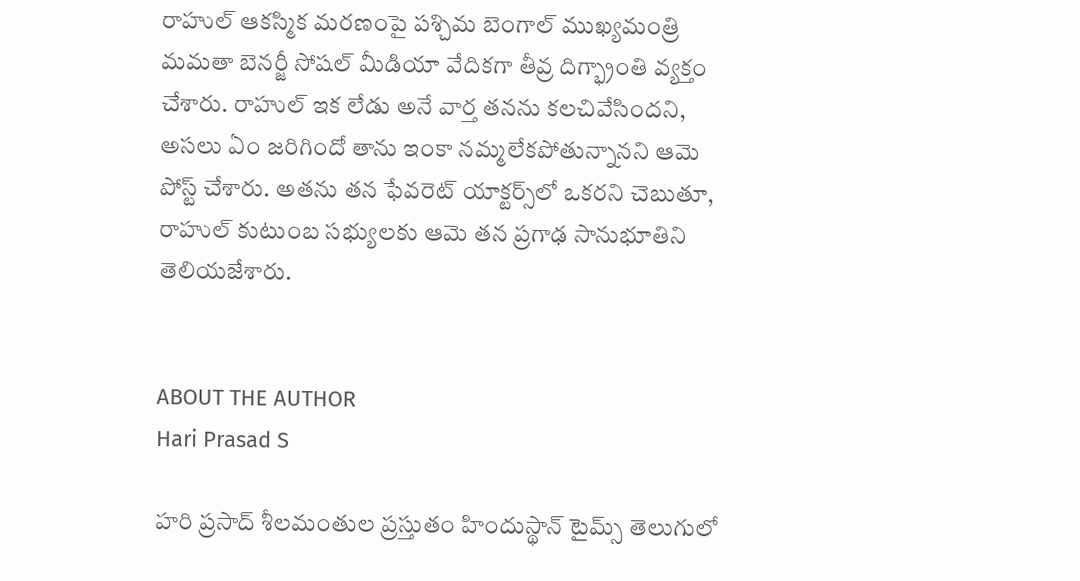రాహుల్ ఆకస్మిక మరణంపై పశ్చిమ బెంగాల్ ముఖ్యమంత్రి మమతా బెనర్జీ సోషల్ మీడియా వేదికగా తీవ్ర దిగ్భ్రాంతి వ్యక్తం చేశారు. రాహుల్ ఇక లేడు అనే వార్త తనను కలచివేసిందని, అసలు ఏం జరిగిందో తాను ఇంకా నమ్మలేకపోతున్నానని ఆమె పోస్ట్ చేశారు. అతను తన ఫేవరెట్ యాక్టర్స్‌లో ఒకరని చెబుతూ, రాహుల్ కుటుంబ సభ్యులకు ఆమె తన ప్రగాఢ సానుభూతిని తెలియజేశారు.


ABOUT THE AUTHOR
Hari Prasad S

హరి ప్రసాద్ శీలమంతుల ప్రస్తుతం హిందుస్థాన్ టైమ్స్ తెలుగులో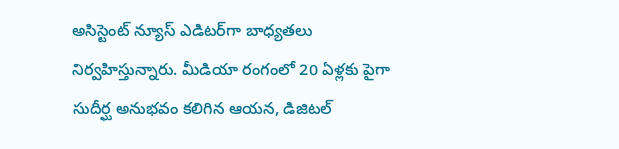అసిస్టెంట్ న్యూస్ ఎడిటర్‌గా బాధ్యతలు నిర్వహిస్తున్నారు. మీడియా రంగంలో 20 ఏళ్లకు పైగా సుదీర్ఘ అనుభవం కలిగిన ఆయన, డిజిటల్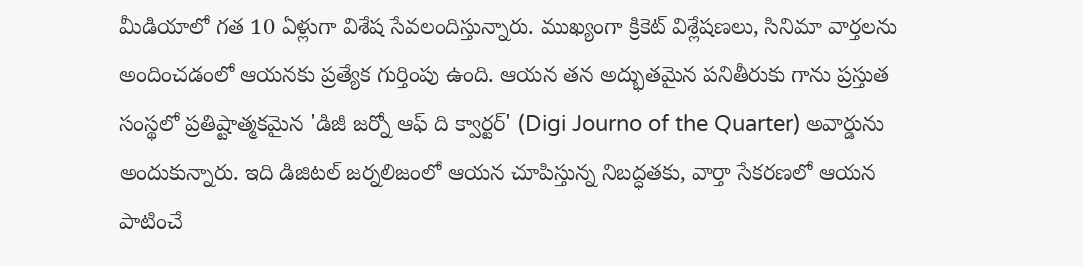మీడియాలో గత 10 ఏళ్లుగా విశేష సేవలందిస్తున్నారు. ముఖ్యంగా క్రికెట్ విశ్లేషణలు, సినిమా వార్తలను అందించడంలో ఆయనకు ప్రత్యేక గుర్తింపు ఉంది. ఆయన తన అద్భుతమైన పనితీరుకు గాను ప్రస్తుత సంస్థలో ప్రతిష్టాత్మకమైన 'డిజీ జర్నో ఆఫ్ ది క్వార్టర్' (Digi Journo of the Quarter) అవార్డును అందుకున్నారు. ఇది డిజిటల్ జర్నలిజంలో ఆయన చూపిస్తున్న నిబద్ధతకు, వార్తా సేకరణలో ఆయన పాటించే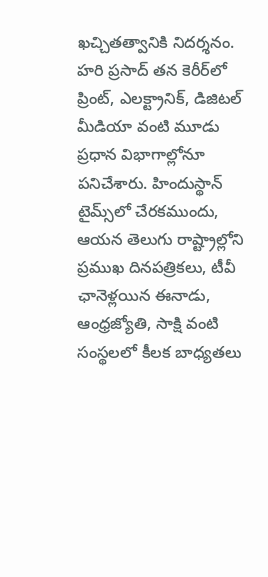ఖచ్చితత్వానికి నిదర్శనం. హరి ప్రసాద్ తన కెరీర్‌లో ప్రింట్, ఎలక్ట్రానిక్, డిజిటల్ మీడియా వంటి మూడు ప్రధాన విభాగాల్లోనూ పనిచేశారు. హిందుస్థాన్ టైమ్స్‌లో చేరకముందు, ఆయన తెలుగు రాష్ట్రాల్లోని ప్రముఖ దినపత్రికలు, టీవీ ఛానెళ్లయిన ఈనాడు, ఆంధ్రజ్యోతి, సాక్షి వంటి సంస్థలలో కీలక బాధ్యతలు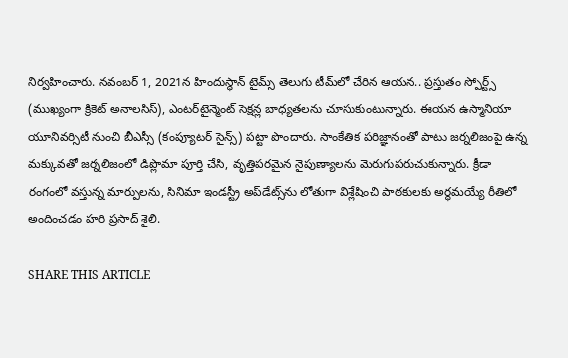నిర్వహించారు. నవంబర్ 1, 2021న హిందుస్థాన్ టైమ్స్ తెలుగు టీమ్‌లో చేరిన ఆయన.. ప్రస్తుతం స్పోర్ట్స్ (ముఖ్యంగా క్రికెట్ అనాలసిస్), ఎంటర్‌టైన్మెంట్ సెక్షన్ల బాధ్యతలను చూసుకుంటున్నారు. ఈయన ఉస్మానియా యూనివర్సిటీ నుంచి బీఎస్సీ (కంప్యూటర్ సైన్స్) పట్టా పొందారు. సాంకేతిక పరిజ్ఞానంతో పాటు జర్నలిజంపై ఉన్న మక్కువతో జర్నలిజంలో డిప్లొమా పూర్తి చేసి, వృత్తిపరమైన నైపుణ్యాలను మెరుగుపరుచుకున్నారు. క్రీడా రంగంలో వస్తున్న మార్పులను, సినిమా ఇండస్ట్రీ అప్‌డేట్స్‌ను లోతుగా విశ్లేషించి పాఠకులకు అర్థమయ్యే రీతిలో అందించడం హరి ప్రసాద్ శైలి.

SHARE THIS ARTICLE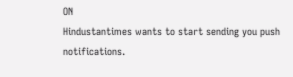ON
Hindustantimes wants to start sending you push notifications.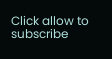Click allow to subscribe